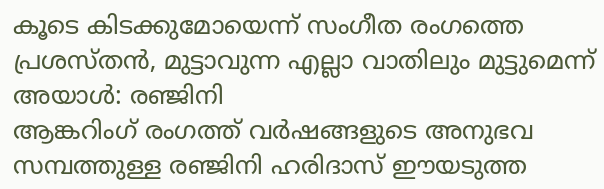കൂടെ കിടക്കുമോയെന്ന് സംഗീത രംഗത്തെ പ്രശസ്തൻ, മുട്ടാവുന്ന എല്ലാ വാതിലും മുട്ടുമെന്ന് അയാൾ: രഞ്ജിനി
ആങ്കറിംഗ് രംഗത്ത് വർഷങ്ങളുടെ അനുഭവ സമ്പത്തുള്ള രഞ്ജിനി ഹരിദാസ് ഈയടുത്ത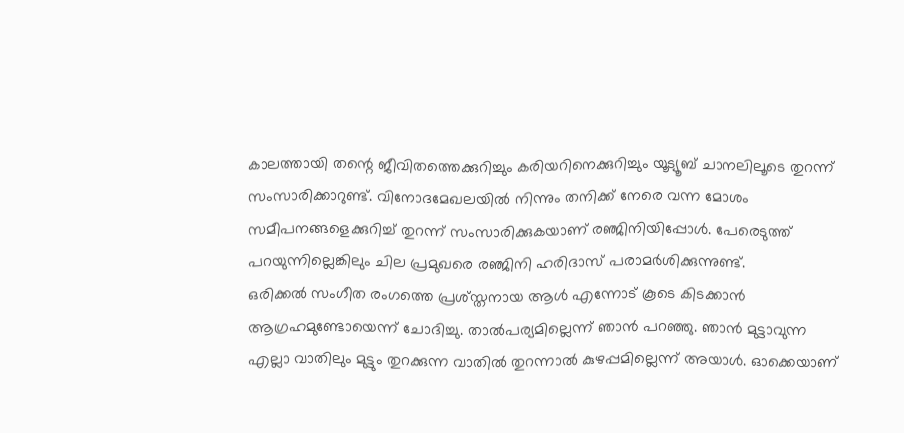കാലത്തായി തന്റെ ജീവിതത്തെക്കുറിച്ചും കരിയറിനെക്കുറിച്ചും യൂട്യൂബ് ചാനലിലൂടെ തുറന്ന് സംസാരിക്കാറുണ്ട്. വിനോദമേഖലയിൽ നിന്നും തനിക്ക് നേരെ വന്ന മോശം സമീപനങ്ങളെക്കുറിച്ച് തുറന്ന് സംസാരിക്കുകയാണ് രഞ്ജിനിയിപ്പോൾ. പേരെടുത്ത് പറയുന്നില്ലെങ്കിലും ചില പ്രമുഖരെ രഞ്ജിനി ഹരിദാസ് പരാമർശിക്കുന്നുണ്ട്.
ഒരിക്കൽ സംഗീത രംഗത്തെ പ്രശ്സ്തനായ ആൾ എന്നോട് കൂടെ കിടക്കാൻ ആഗ്രഹമുണ്ടോയെന്ന് ചോദിച്ചു. താൽപര്യമില്ലെന്ന് ഞാൻ പറഞ്ഞു. ഞാൻ മുട്ടാവുന്ന എല്ലാ വാതിലും മുട്ടും തുറക്കുന്ന വാതിൽ തുറന്നാൽ കുഴപ്പമില്ലെന്ന് അയാൾ. ഓക്കെയാണ്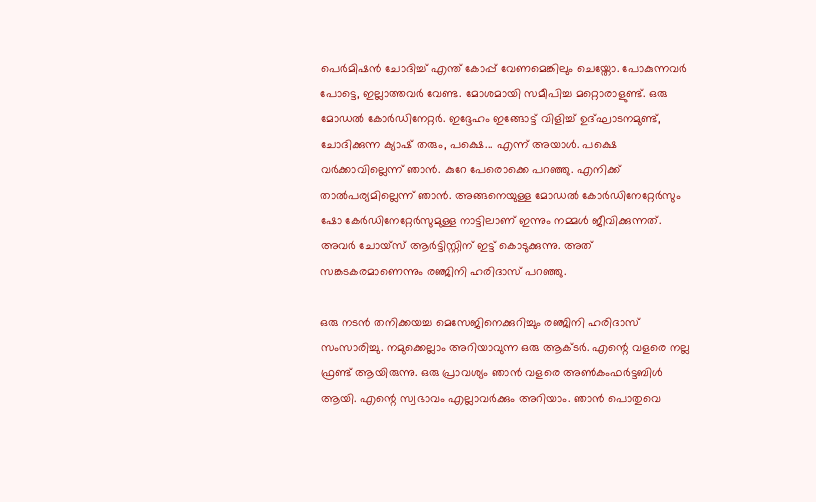പെർമിഷൻ ചോദിച്ച് എന്ത് കോപ്പ് വേണമെങ്കിലും ചെയ്തോ. പോകുന്നവർ പോട്ടെ, ഇല്ലാത്തവർ വേണ്ട. മോശമായി സമീപിച്ച മറ്റൊരാളുണ്ട്. ഒരു മോഡൽ കോർഡിനേറ്റർ. ഇദ്ദേഹം ഇങ്ങോട്ട് വിളിച്ച് ഉദ്ഘാടനമുണ്ട്, ചോദിക്കുന്ന ക്യാഷ് തരും, പക്ഷെ... എന്ന് അയാൾ. പക്ഷെ വർക്കാവില്ലെന്ന് ഞാൻ. കുറേ പേരൊക്കെ പറഞ്ഞു. എനിക്ക് താൽപര്യമില്ലെന്ന് ഞാൻ. അങ്ങനെയുള്ള മോഡൽ കോർഡിനേറ്റേർസും ഷോ കേർഡിനേറ്റേർസുമുള്ള നാട്ടിലാണ് ഇന്നും നമ്മൾ ജീവിക്കുന്നത്. അവർ ചോയ്സ് ആർട്ടിസ്റ്റിന് ഇട്ട് കൊടുക്കുന്നു. അത് സങ്കടകരമാണെന്നും രഞ്ജിനി ഹരിദാസ് പറഞ്ഞു.

ഒരു നടൻ തനിക്കയച്ച മെസേജിനെക്കുറിച്ചും രഞ്ജിനി ഹരിദാസ് സംസാരിച്ചു. നമുക്കെല്ലാം അറിയാവുന്ന ഒരു ആക്ടർ. എന്റെ വളരെ നല്ല ഫ്രണ്ട് ആയിരുന്നു. ഒരു പ്രാവശ്യം ഞാൻ വളരെ അൺകംഫർട്ടബിൾ ആയി. എന്റെ സ്വഭാവം എല്ലാവർക്കും അറിയാം. ഞാൻ പൊതുവെ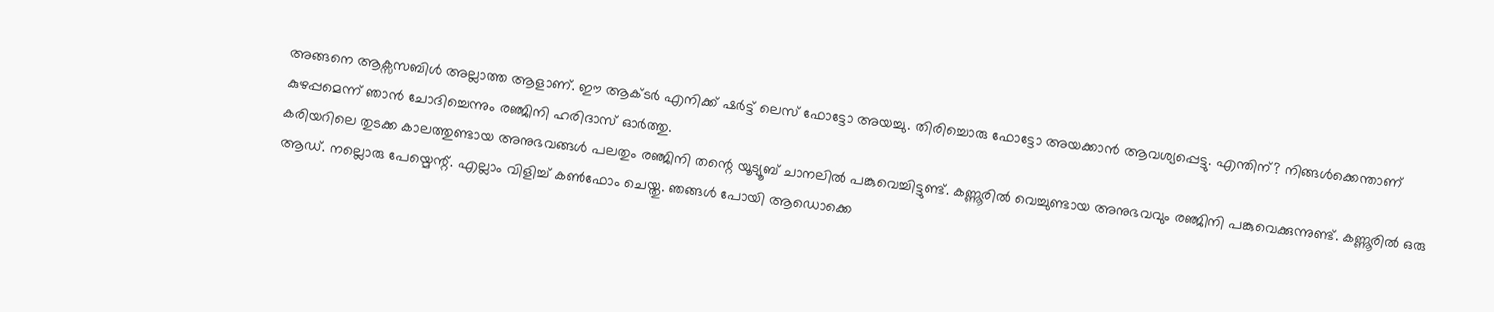അങ്ങനെ ആക്സസബിൾ അല്ലാത്ത ആളാണ്. ഈ ആക്ടർ എനിക്ക് ഷർട്ട് ലെസ് ഫോട്ടോ അയച്ചു. തിരിച്ചൊരു ഫോട്ടോ അയക്കാൻ ആവശ്യപ്പെട്ടു. എന്തിന്? നിങ്ങൾക്കെന്താണ് കുഴപ്പമെന്ന് ഞാൻ ചോദിച്ചെന്നും രഞ്ജിനി ഹരിദാസ് ഓർത്തു.
കരിയറിലെ തുടക്ക കാലത്തുണ്ടായ അനുഭവങ്ങൾ പലതും രഞ്ജിനി തന്റെ യൂട്യൂബ് ചാനലിൽ പങ്കുവെച്ചിട്ടുണ്ട്. കണ്ണൂരിൽ വെച്ചുണ്ടായ അനുഭവവും രഞ്ജിനി പങ്കുവെക്കുന്നുണ്ട്. കണ്ണൂരിൽ ഒരു ആഡ്. നല്ലൊരു പേയ്മെന്റ്. എല്ലാം വിളിച്ച് കൺഫോം ചെയ്തു. ഞങ്ങൾ പോയി ആഡൊക്കെ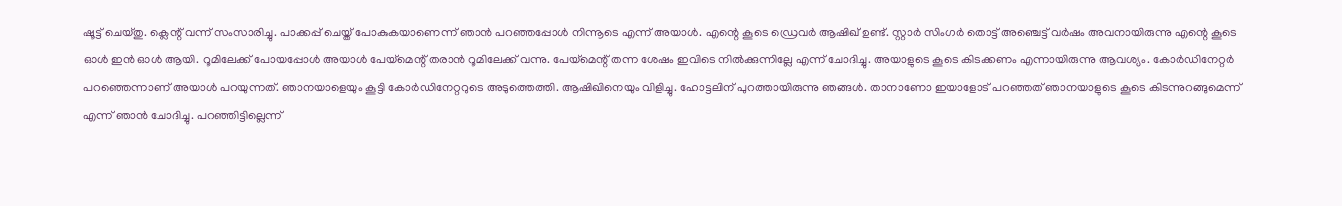ഷൂട്ട് ചെയ്തു. ക്ലെന്റ് വന്ന് സംസാരിച്ചു. പാക്കപ്പ് ചെയ്ത് പോകുകയാണെന്ന് ഞാൻ പറഞ്ഞപ്പോൾ നിന്നൂടെ എന്ന് അയാൾ. എന്റെ കൂടെ ഡ്രെവർ ആഷിഖ് ഉണ്ട്. സ്റ്റാർ സിംഗർ തൊട്ട് അഞ്ചെട്ട് വർഷം അവനായിരുന്നു എന്റെ കൂടെ ഓൾ ഇൻ ഓൾ ആയി. റൂമിലേക്ക് പോയപ്പോൾ അയാൾ പേയ്മെന്റ് തരാൻ റൂമിലേക്ക് വന്നു. പേയ്മെന്റ് തന്ന ശേഷം ഇവിടെ നിൽക്കുന്നില്ലേ എന്ന് ചോദിച്ചു. അയാളുടെ കൂടെ കിടക്കണം എന്നായിരുന്നു ആവശ്യം. കോർഡിനേറ്റർ പറഞ്ഞെന്നാണ് അയാൾ പറയുന്നത്. ഞാനയാളെയും കൂട്ടി കോർഡിനേറ്ററുടെ അടുത്തെത്തി. ആഷിഖിനെയും വിളിച്ചു. ഹോട്ടലിന് പുറത്തായിരുന്നു ഞങ്ങൾ. താനാണോ ഇയാളോട് പറഞ്ഞത് ഞാനയാളുടെ കൂടെ കിടന്നുറങ്ങുമെന്ന് എന്ന് ഞാൻ ചോദിച്ചു. പറഞ്ഞിട്ടില്ലെന്ന്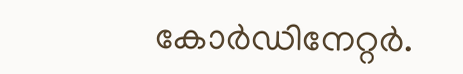കോർഡിനേറ്റർ.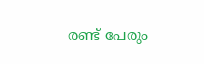രണ്ട് പേരും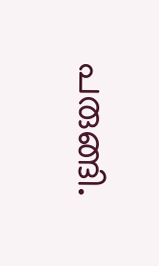പരുങ്ങി.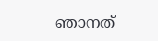ഞാനത്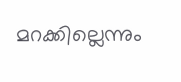മറക്കില്ലെന്നും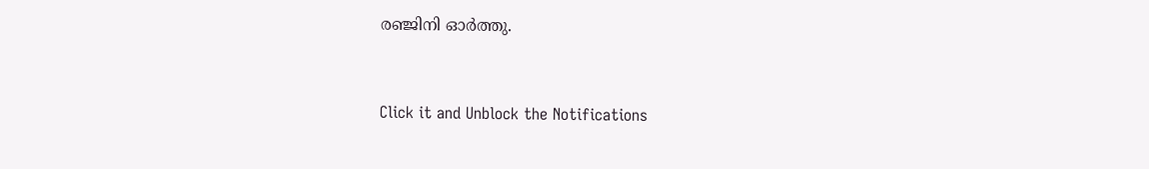രഞ്ജിനി ഓർത്തു.


Click it and Unblock the Notifications